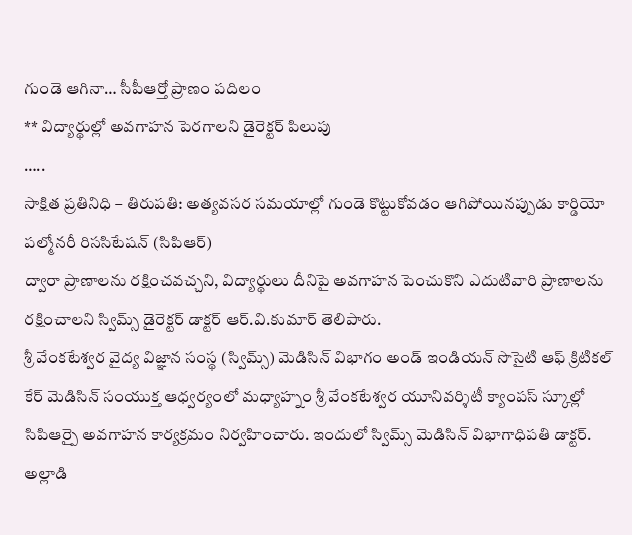గుండె ఆగినా… సీపీఆర్తో ప్రాణం పదిలం
** విద్యార్థుల్లో అవగాహన పెరగాలని డైరెక్టర్ పిలుపు
…..
సాక్షిత ప్రతినిధి – తిరుపతి: అత్యవసర సమయాల్లో గుండె కొట్టుకోవడం ఆగిపోయినప్పుడు కార్డియో పల్మోనరీ రిససిటేషన్ (సిపిఆర్)
ద్వారా ప్రాణాలను రక్షించవచ్చని, విద్యార్థులు దీనిపై అవగాహన పెంచుకొని ఎదుటివారి ప్రాణాలను రక్షించాలని స్విమ్స్ డైరెక్టర్ డాక్టర్ ఆర్.వి.కుమార్ తెలిపారు.
శ్రీ వేంకటేశ్వర వైద్య విజ్ఞాన సంస్థ (స్విమ్స్) మెడిసిన్ విభాగం అండ్ ఇండియన్ సొసైటి ఆఫ్ క్రిటికల్ కేర్ మెడిసిన్ సంయుక్త ఆధ్వర్యంలో మధ్యాహ్నం శ్రీ వేంకటేశ్వర యూనివర్శిటీ క్యాంపస్ స్కూల్లో సిపిఆర్పై అవగాహన కార్యక్రమం నిర్వహించారు. ఇందులో స్విమ్స్ మెడిసిన్ విభాగాధిపతి డాక్టర్. అల్లాడి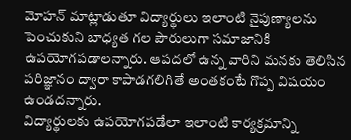మోహన్ మాట్లాడుతూ విద్యార్థులు ఇలాంటి నైపుణ్యాలను పెంచుకుని బాధ్యత గల పౌరులుగా సమాజానికి ఉపయోగపడాలన్నారు. ఆపదలో ఉన్న వారిని మనకు తెలిసిన పరిజ్ఞానం ద్వారా కాపాడగలిగితే అంతకంటే గొప్ప విషయం ఉండదన్నారు.
విద్యార్థులకు ఉపయోగపడేలా ఇలాంటి కార్యక్రమాన్ని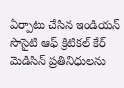ఏర్పాటు చేసిన ఇండియన్ సొసైటి ఆఫ్ క్రిటికల్ కేర్ మెడిసిన్ ప్రతినిధులను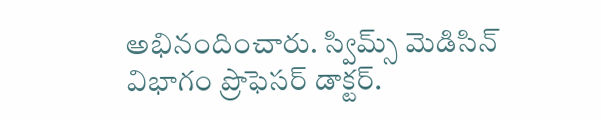అభినందించారు. స్విమ్స్ మెడిసిన్ విభాగం ప్రొఫెసర్ డాక్టర్.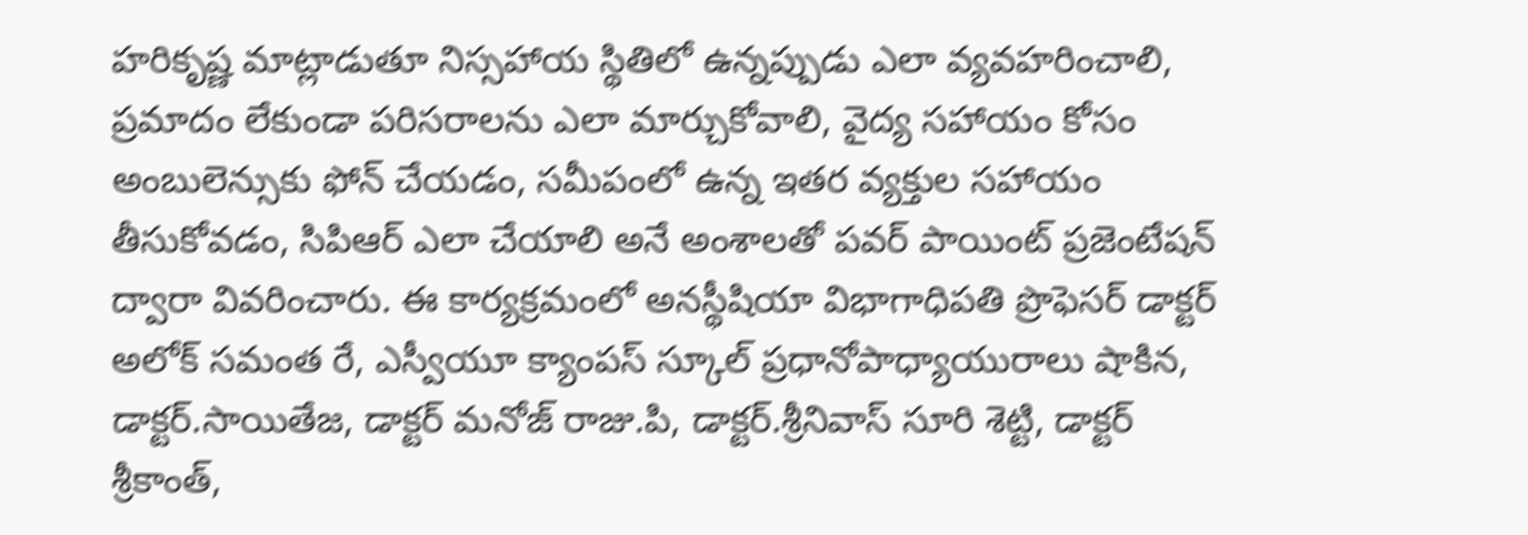హరికృష్ణ మాట్లాడుతూ నిస్సహాయ స్థితిలో ఉన్నప్పుడు ఎలా వ్యవహరించాలి, ప్రమాదం లేకుండా పరిసరాలను ఎలా మార్చుకోవాలి, వైద్య సహాయం కోసం అంబులెన్సుకు ఫోన్ చేయడం, సమీపంలో ఉన్న ఇతర వ్యక్తుల సహాయం తీసుకోవడం, సిపిఆర్ ఎలా చేయాలి అనే అంశాలతో పవర్ పాయింట్ ప్రజెంటేషన్ ద్వారా వివరించారు. ఈ కార్యక్రమంలో అనస్థీషియా విభాగాధిపతి ప్రొఫెసర్ డాక్టర్ అలోక్ సమంత రే, ఎస్వీయూ క్యాంపస్ స్కూల్ ప్రధానోపాధ్యాయురాలు షాకిన, డాక్టర్.సాయితేజ, డాక్టర్ మనోజ్ రాజు.పి, డాక్టర్.శ్రీనివాస్ సూరి శెట్టి, డాక్టర్ శ్రీకాంత్,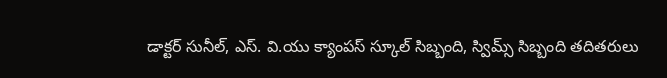డాక్టర్ సునీల్, ఎస్. వి.యు క్యాంపస్ స్కూల్ సిబ్బంది, స్విమ్స్ సిబ్బంది తదితరులు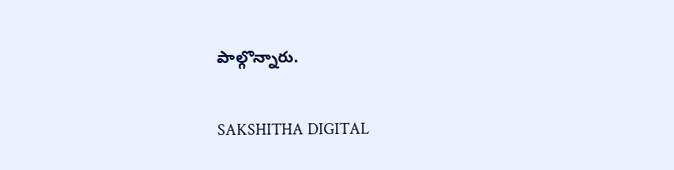పాల్గొన్నారు.

SAKSHITHA DIGITAL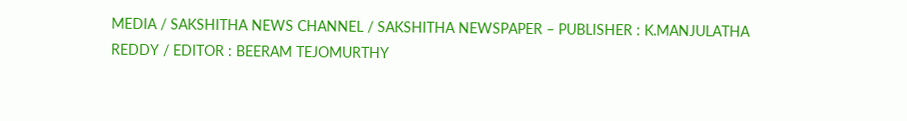MEDIA / SAKSHITHA NEWS CHANNEL / SAKSHITHA NEWSPAPER – PUBLISHER : K.MANJULATHA REDDY / EDITOR : BEERAM TEJOMURTHY